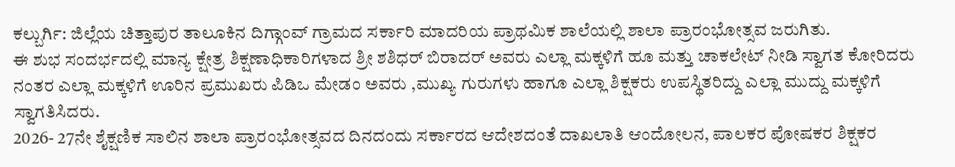ಕಲ್ಬುರ್ಗಿ: ಜಿಲ್ಲೆಯ ಚಿತ್ತಾಪುರ ತಾಲೂಕಿನ ದಿಗ್ಗಾಂವ್ ಗ್ರಾಮದ ಸರ್ಕಾರಿ ಮಾದರಿಯ ಪ್ರಾಥಮಿಕ ಶಾಲೆಯಲ್ಲಿ ಶಾಲಾ ಪ್ರಾರಂಭೋತ್ಸವ ಜರುಗಿತು.
ಈ ಶುಭ ಸಂದರ್ಭದಲ್ಲಿ ಮಾನ್ಯ ಕ್ಷೇತ್ರ ಶಿಕ್ಷಣಾಧಿಕಾರಿಗಳಾದ ಶ್ರೀ ಶಶಿಧರ್ ಬಿರಾದರ್ ಅವರು ಎಲ್ಲಾ ಮಕ್ಕಳಿಗೆ ಹೂ ಮತ್ತು ಚಾಕಲೇಟ್ ನೀಡಿ ಸ್ವಾಗತ ಕೋರಿದರು ನಂತರ ಎಲ್ಲಾ ಮಕ್ಕಳಿಗೆ ಊರಿನ ಪ್ರಮುಖರು ಪಿಡಿಒ ಮೇಡಂ ಅವರು ,ಮುಖ್ಯ ಗುರುಗಳು ಹಾಗೂ ಎಲ್ಲಾ ಶಿಕ್ಷಕರು ಉಪಸ್ಥಿತರಿದ್ದು ಎಲ್ಲಾ ಮುದ್ದು ಮಕ್ಕಳಿಗೆ ಸ್ವಾಗತಿಸಿದರು.
2026- 27ನೇ ಶೈಕ್ಷಣಿಕ ಸಾಲಿನ ಶಾಲಾ ಪ್ರಾರಂಭೋತ್ಸವದ ದಿನದಂದು ಸರ್ಕಾರದ ಆದೇಶದಂತೆ ದಾಖಲಾತಿ ಆಂದೋಲನ, ಪಾಲಕರ ಪೋಷಕರ ಶಿಕ್ಷಕರ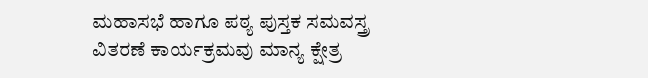ಮಹಾಸಭೆ ಹಾಗೂ ಪಠ್ಯ ಪುಸ್ತಕ ಸಮವಸ್ತ್ರ ವಿತರಣೆ ಕಾರ್ಯಕ್ರಮವು ಮಾನ್ಯ ಕ್ಷೇತ್ರ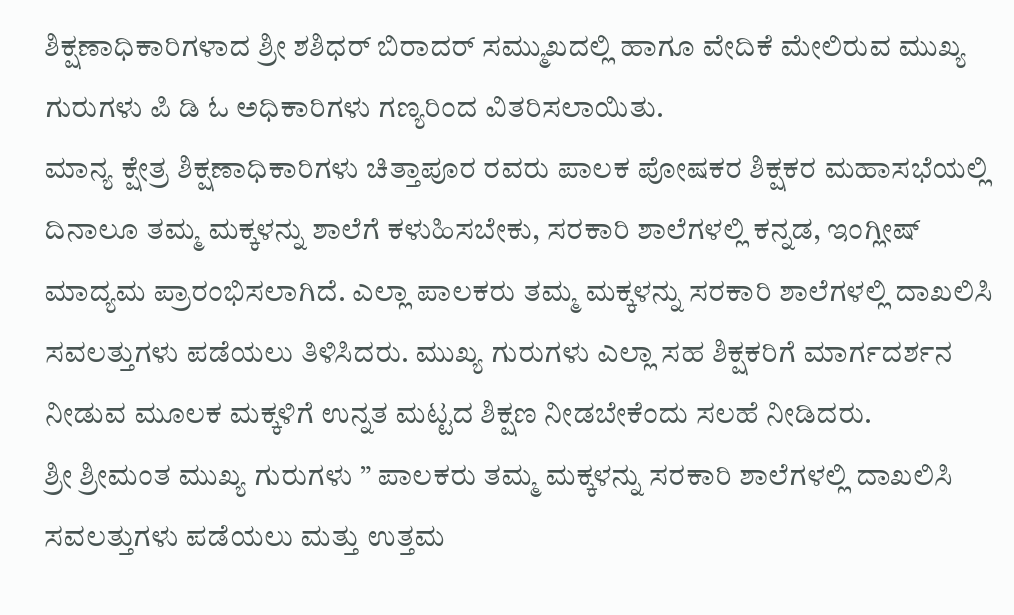ಶಿಕ್ಷಣಾಧಿಕಾರಿಗಳಾದ ಶ್ರೀ ಶಶಿಧರ್ ಬಿರಾದರ್ ಸಮ್ಮುಖದಲ್ಲಿ ಹಾಗೂ ವೇದಿಕೆ ಮೇಲಿರುವ ಮುಖ್ಯ ಗುರುಗಳು ಪಿ ಡಿ ಓ ಅಧಿಕಾರಿಗಳು ಗಣ್ಯರಿಂದ ವಿತರಿಸಲಾಯಿತು.
ಮಾನ್ಯ ಕ್ಷೇತ್ರ ಶಿಕ್ಷಣಾಧಿಕಾರಿಗಳು ಚಿತ್ತಾಪೂರ ರವರು ಪಾಲಕ ಪೋಷಕರ ಶಿಕ್ಷಕರ ಮಹಾಸಭೆಯಲ್ಲಿ ದಿನಾಲೂ ತಮ್ಮ ಮಕ್ಕಳನ್ನು ಶಾಲೆಗೆ ಕಳುಹಿಸಬೇಕು, ಸರಕಾರಿ ಶಾಲೆಗಳಲ್ಲಿ ಕನ್ನಡ, ಇಂಗ್ಲೀಷ್ ಮಾದ್ಯಮ ಪ್ರಾರಂಭಿಸಲಾಗಿದೆ. ಎಲ್ಲಾ ಪಾಲಕರು ತಮ್ಮ ಮಕ್ಕಳನ್ನು ಸರಕಾರಿ ಶಾಲೆಗಳಲ್ಲಿ ದಾಖಲಿಸಿ ಸವಲತ್ತುಗಳು ಪಡೆಯಲು ತಿಳಿಸಿದರು. ಮುಖ್ಯ ಗುರುಗಳು ಎಲ್ಲಾ ಸಹ ಶಿಕ್ಷಕರಿಗೆ ಮಾರ್ಗದರ್ಶನ ನೀಡುವ ಮೂಲಕ ಮಕ್ಕಳಿಗೆ ಉನ್ನತ ಮಟ್ಟದ ಶಿಕ್ಷಣ ನೀಡಬೇಕೆಂದು ಸಲಹೆ ನೀಡಿದರು.
ಶ್ರೀ ಶ್ರೀಮಂತ ಮುಖ್ಯ ಗುರುಗಳು ” ಪಾಲಕರು ತಮ್ಮ ಮಕ್ಕಳನ್ನು ಸರಕಾರಿ ಶಾಲೆಗಳಲ್ಲಿ ದಾಖಲಿಸಿ ಸವಲತ್ತುಗಳು ಪಡೆಯಲು ಮತ್ತು ಉತ್ತಮ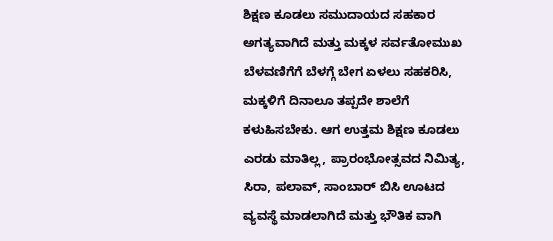ಶಿಕ್ಷಣ ಕೂಡಲು ಸಮುದಾಯದ ಸಹಕಾರ ಅಗತ್ಯವಾಗಿದೆ ಮತ್ತು ಮಕ್ಕಳ ಸರ್ವತೋಮುಖ ಬೆಳವಣಿಗೆಗೆ ಬೆಳಗ್ಗೆ ಬೇಗ ಏಳಲು ಸಹಕರಿಸಿ, ಮಕ್ಕಳಿಗೆ ದಿನಾಲೂ ತಪ್ಪದೇ ಶಾಲೆಗೆ ಕಳುಹಿಸಬೇಕು. ಆಗ ಉತ್ತಮ ಶಿಕ್ಷಣ ಕೂಡಲು ಎರಡು ಮಾತಿಲ್ಲ, ಪ್ರಾರಂಭೋತ್ಸವದ ನಿಮಿತ್ಯ, ಸಿರಾ, ಪಲಾವ್, ಸಾಂಬಾರ್ ಬಿಸಿ ಊಟದ ವ್ಯವಸ್ಥೆ ಮಾಡಲಾಗಿದೆ ಮತ್ತು ಭೌತಿಕ ವಾಗಿ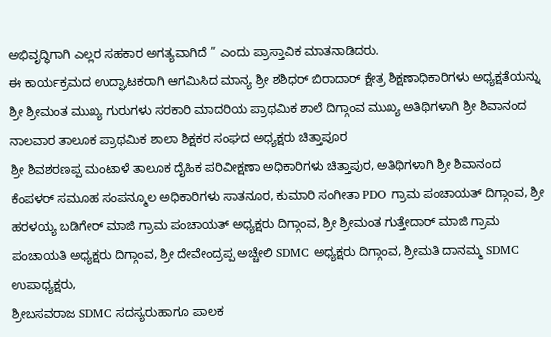ಅಭಿವೃದ್ಧಿಗಾಗಿ ಎಲ್ಲರ ಸಹಕಾರ ಅಗತ್ಯವಾಗಿದೆ ” ಎಂದು ಪ್ರಾಸ್ತಾವಿಕ ಮಾತನಾಡಿದರು.
ಈ ಕಾರ್ಯಕ್ರಮದ ಉದ್ಘಾಟಕರಾಗಿ ಆಗಮಿಸಿದ ಮಾನ್ಯ ಶ್ರೀ ಶಶಿಧರ್ ಬಿರಾದಾರ್ ಕ್ಷೇತ್ರ ಶಿಕ್ಷಣಾಧಿಕಾರಿಗಳು ಅಧ್ಯಕ್ಷತೆಯನ್ನು ಶ್ರೀ ಶ್ರೀಮಂತ ಮುಖ್ಯ ಗುರುಗಳು ಸರಕಾರಿ ಮಾದರಿಯ ಪ್ರಾಥಮಿಕ ಶಾಲೆ ದಿಗ್ಗಾಂವ ಮುಖ್ಯ ಅತಿಥಿಗಳಾಗಿ ಶ್ರೀ ಶಿವಾನಂದ ನಾಲವಾರ ತಾಲೂಕ ಪ್ರಾಥಮಿಕ ಶಾಲಾ ಶಿಕ್ಷಕರ ಸಂಘದ ಅಧ್ಯಕ್ಷರು ಚಿತ್ತಾಪೂರ
ಶ್ರೀ ಶಿವಶರಣಪ್ಪ ಮಂಟಾಳೆ ತಾಲೂಕ ದೈಹಿಕ ಪರಿವೀಕ್ಷಣಾ ಅಧಿಕಾರಿಗಳು ಚಿತ್ತಾಪುರ, ಅತಿಥಿಗಳಾಗಿ ಶ್ರೀ ಶಿವಾನಂದ ಕೆಂಪಳರ್ ಸಮೂಹ ಸಂಪನ್ಮೂಲ ಅಧಿಕಾರಿಗಳು ಸಾತನೂರ, ಕುಮಾರಿ ಸಂಗೀತಾ PDO ಗ್ರಾಮ ಪಂಚಾಯತ್ ದಿಗ್ಗಾಂವ, ಶ್ರೀ ಹರಳಯ್ಯ ಬಡಿಗೇರ್ ಮಾಜಿ ಗ್ರಾಮ ಪಂಚಾಯತ್ ಅಧ್ಯಕ್ಷರು ದಿಗ್ಗಾಂವ, ಶ್ರೀ ಶ್ರೀಮಂತ ಗುತ್ತೇದಾರ್ ಮಾಜಿ ಗ್ರಾಮ ಪಂಚಾಯತಿ ಅಧ್ಯಕ್ಷರು ದಿಗ್ಗಾಂವ, ಶ್ರೀ ದೇವೇಂದ್ರಪ್ಪ ಅಚ್ಚೇಲಿ SDMC ಅಧ್ಯಕ್ಷರು ದಿಗ್ಗಾಂವ, ಶ್ರೀಮತಿ ದಾನಮ್ಮ SDMC ಉಪಾಧ್ಯಕ್ಷರು,
ಶ್ರೀಬಸವರಾಜ SDMC ಸದಸ್ಯರುಹಾಗೂ ಪಾಲಕ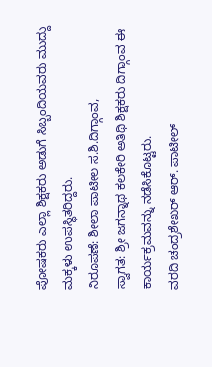ಪೋಷಕರು ಎಲ್ಲಾ ಶಿಕ್ಷಕರು ಅಡುಗೆ ಸಿಬ್ಬಂದಿಯವರು ಮುದ್ದು ಮಕ್ಕಳು ಉಪಸ್ಥಿತರಿದ್ದರು.
ನಿರೂಪಣೆ: ಶೀಲಾ ಪಾಟೀಲ ಸ.ಶಿ.ದಿಗ್ಗಾಂವ,
ಸ್ವಾಗತ: ಶ್ರೀ ಜಗನ್ನಾಥ ಕಲಕೇರಿ ಅತಿಥಿ ಶಿಕ್ಷಕರು ದಿಗ್ಗಾಂವ ಈ ಕಾರ್ಯಕ್ರಮವನ್ನು ನಡೆಸಿಕೊಟ್ಟರು.
ವರದಿ ಚಂದ್ರಶೇಖರ್ ಆರ್. ಪಾಟೀಲ್